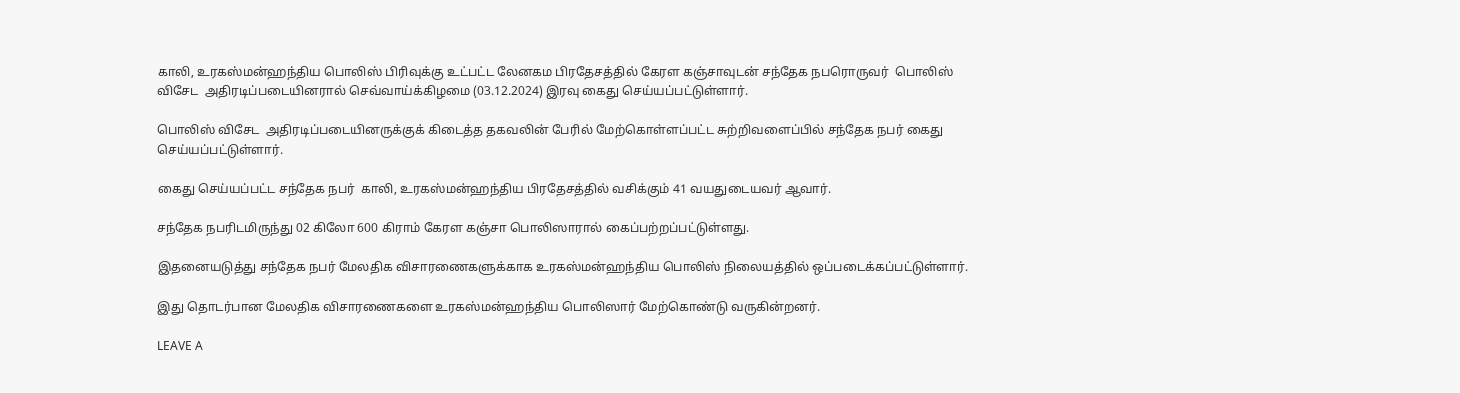காலி, உரகஸ்மன்ஹந்திய பொலிஸ் பிரிவுக்கு உட்பட்ட லேனகம பிரதேசத்தில் கேரள கஞ்சாவுடன் சந்தேக நபரொருவர்  பொலிஸ் விசேட  அதிரடிப்படையினரால் செவ்வாய்க்கிழமை (03.12.2024) இரவு கைது செய்யப்பட்டுள்ளார்.

பொலிஸ் விசேட  அதிரடிப்படையினருக்குக் கிடைத்த தகவலின் பேரில் மேற்கொள்ளப்பட்ட சுற்றிவளைப்பில் சந்தேக நபர் கைது செய்யப்பட்டுள்ளார்.

கைது செய்யப்பட்ட சந்தேக நபர்  காலி, உரகஸ்மன்ஹந்திய பிரதேசத்தில் வசிக்கும் 41 வயதுடையவர் ஆவார்.

சந்தேக நபரிடமிருந்து 02 கிலோ 600 கிராம் கேரள கஞ்சா பொலிஸாரால் கைப்பற்றப்பட்டுள்ளது.

இதனையடுத்து சந்தேக நபர் மேலதிக விசாரணைகளுக்காக உரகஸ்மன்ஹந்திய பொலிஸ் நிலையத்தில் ஒப்படைக்கப்பட்டுள்ளார்.

இது தொடர்பான மேலதிக விசாரணைகளை உரகஸ்மன்ஹந்திய பொலிஸார் மேற்கொண்டு வருகின்றனர்.

LEAVE A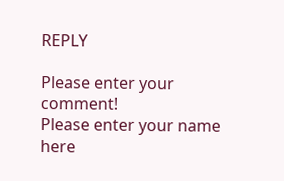REPLY

Please enter your comment!
Please enter your name here